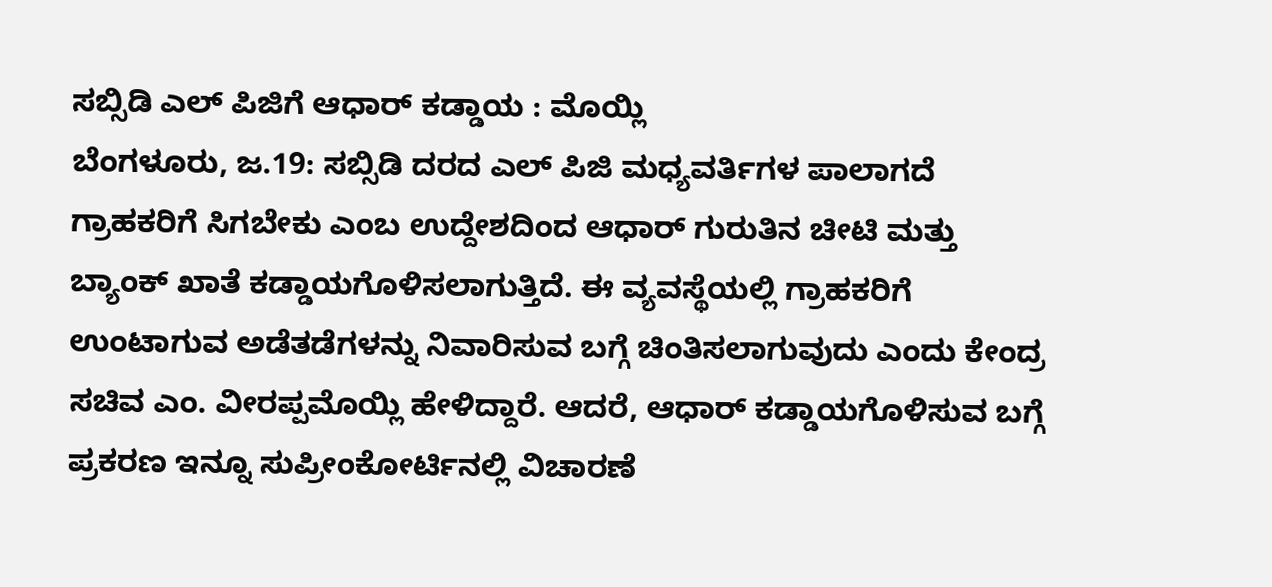ಸಬ್ಸಿಡಿ ಎಲ್ ಪಿಜಿಗೆ ಆಧಾರ್ ಕಡ್ಡಾಯ : ಮೊಯ್ಲಿ
ಬೆಂಗಳೂರು, ಜ.19: ಸಬ್ಸಿಡಿ ದರದ ಎಲ್ ಪಿಜಿ ಮಧ್ಯವರ್ತಿಗಳ ಪಾಲಾಗದೆ ಗ್ರಾಹಕರಿಗೆ ಸಿಗಬೇಕು ಎಂಬ ಉದ್ದೇಶದಿಂದ ಆಧಾರ್ ಗುರುತಿನ ಚೀಟಿ ಮತ್ತು ಬ್ಯಾಂಕ್ ಖಾತೆ ಕಡ್ಡಾಯಗೊಳಿಸಲಾಗುತ್ತಿದೆ. ಈ ವ್ಯವಸ್ಥೆಯಲ್ಲಿ ಗ್ರಾಹಕರಿಗೆ ಉಂಟಾಗುವ ಅಡೆತಡೆಗಳನ್ನು ನಿವಾರಿಸುವ ಬಗ್ಗೆ ಚಿಂತಿಸಲಾಗುವುದು ಎಂದು ಕೇಂದ್ರ ಸಚಿವ ಎಂ. ವೀರಪ್ಪಮೊಯ್ಲಿ ಹೇಳಿದ್ದಾರೆ. ಆದರೆ, ಆಧಾರ್ ಕಡ್ಡಾಯಗೊಳಿಸುವ ಬಗ್ಗೆ ಪ್ರಕರಣ ಇನ್ನೂ ಸುಪ್ರೀಂಕೋರ್ಟಿನಲ್ಲಿ ವಿಚಾರಣೆ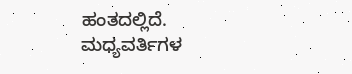ಹಂತದಲ್ಲಿದೆ.
ಮಧ್ಯವರ್ತಿಗಳ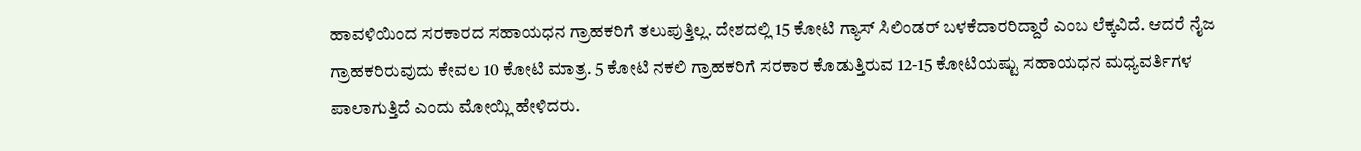ಹಾವಳಿಯಿಂದ ಸರಕಾರದ ಸಹಾಯಧನ ಗ್ರಾಹಕರಿಗೆ ತಲುಪುತ್ತಿಲ್ಲ. ದೇಶದಲ್ಲಿ 15 ಕೋಟಿ ಗ್ಯಾಸ್ ಸಿಲಿಂಡರ್ ಬಳಕೆದಾರರಿದ್ದಾರೆ ಎಂಬ ಲೆಕ್ಕವಿದೆ. ಆದರೆ ನೈಜ ಗ್ರಾಹಕರಿರುವುದು ಕೇವಲ 10 ಕೋಟಿ ಮಾತ್ರ. 5 ಕೋಟಿ ನಕಲಿ ಗ್ರಾಹಕರಿಗೆ ಸರಕಾರ ಕೊಡುತ್ತಿರುವ 12-15 ಕೋಟಿಯಷ್ಟು ಸಹಾಯಧನ ಮಧ್ಯವರ್ತಿಗಳ ಪಾಲಾಗುತ್ತಿದೆ ಎಂದು ಮೋಯ್ಲಿ ಹೇಳಿದರು.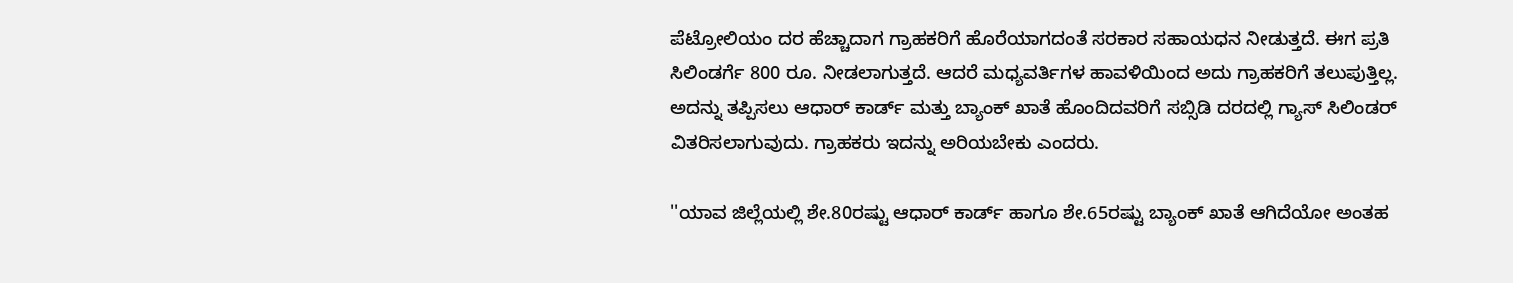ಪೆಟ್ರೋಲಿಯಂ ದರ ಹೆಚ್ಚಾದಾಗ ಗ್ರಾಹಕರಿಗೆ ಹೊರೆಯಾಗದಂತೆ ಸರಕಾರ ಸಹಾಯಧನ ನೀಡುತ್ತದೆ. ಈಗ ಪ್ರತಿ ಸಿಲಿಂಡರ್ಗೆ 800 ರೂ. ನೀಡಲಾಗುತ್ತದೆ. ಆದರೆ ಮಧ್ಯವರ್ತಿಗಳ ಹಾವಳಿಯಿಂದ ಅದು ಗ್ರಾಹಕರಿಗೆ ತಲುಪುತ್ತಿಲ್ಲ. ಅದನ್ನು ತಪ್ಪಿಸಲು ಆಧಾರ್ ಕಾರ್ಡ್ ಮತ್ತು ಬ್ಯಾಂಕ್ ಖಾತೆ ಹೊಂದಿದವರಿಗೆ ಸಬ್ಸಿಡಿ ದರದಲ್ಲಿ ಗ್ಯಾಸ್ ಸಿಲಿಂಡರ್ ವಿತರಿಸಲಾಗುವುದು. ಗ್ರಾಹಕರು ಇದನ್ನು ಅರಿಯಬೇಕು ಎಂದರು.

''ಯಾವ ಜಿಲ್ಲೆಯಲ್ಲಿ ಶೇ.80ರಷ್ಟು ಆಧಾರ್ ಕಾರ್ಡ್ ಹಾಗೂ ಶೇ.65ರಷ್ಟು ಬ್ಯಾಂಕ್ ಖಾತೆ ಆಗಿದೆಯೋ ಅಂತಹ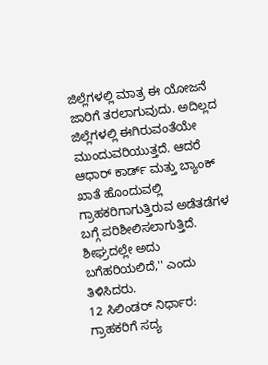ಜಿಲ್ಲೆಗಳಲ್ಲಿ ಮಾತ್ರ ಈ ಯೋಜನೆ ಜಾರಿಗೆ ತರಲಾಗುವುದು. ಅದಿಲ್ಲದ ಜಿಲ್ಲೆಗಳಲ್ಲಿ ಈಗಿರುವಂತೆಯೇ ಮುಂದುವರಿಯುತ್ತದೆ. ಆದರೆ ಆಧಾರ್ ಕಾರ್ಡ್ ಮತ್ತು ಬ್ಯಾಂಕ್ ಖಾತೆ ಹೊಂದುವಲ್ಲಿ ಗ್ರಾಹಕರಿಗಾಗುತ್ತಿರುವ ಅಡೆತಡೆಗಳ ಬಗ್ಗೆ ಪರಿಶೀಲಿಸಲಾಗುತ್ತಿದೆ. ಶೀಘ್ರದಲ್ಲೇ ಅದು ಬಗೆಹರಿಯಲಿದೆ,'' ಎಂದು ತಿಳಿಸಿದರು.
12 ಸಿಲಿಂಡರ್ ನಿರ್ಧಾರ: ಗ್ರಾಹಕರಿಗೆ ಸದ್ಯ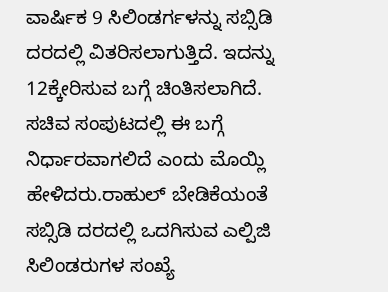ವಾರ್ಷಿಕ 9 ಸಿಲಿಂಡರ್ಗಳನ್ನು ಸಬ್ಸಿಡಿ ದರದಲ್ಲಿ ವಿತರಿಸಲಾಗುತ್ತಿದೆ. ಇದನ್ನು 12ಕ್ಕೇರಿಸುವ ಬಗ್ಗೆ ಚಿಂತಿಸಲಾಗಿದೆ. ಸಚಿವ ಸಂಪುಟದಲ್ಲಿ ಈ ಬಗ್ಗೆ ನಿರ್ಧಾರವಾಗಲಿದೆ ಎಂದು ಮೊಯ್ಲಿ ಹೇಳಿದರು.ರಾಹುಲ್ ಬೇಡಿಕೆಯಂತೆ ಸಬ್ಸಿಡಿ ದರದಲ್ಲಿ ಒದಗಿಸುವ ಎಲ್ಪಿಜಿ ಸಿಲಿಂಡರುಗಳ ಸಂಖ್ಯೆ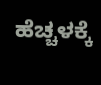ಹೆಚ್ಚಳಕ್ಕೆ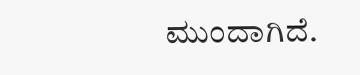ಮುಂದಾಗಿದೆ.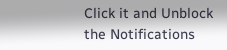Click it and Unblock the Notifications